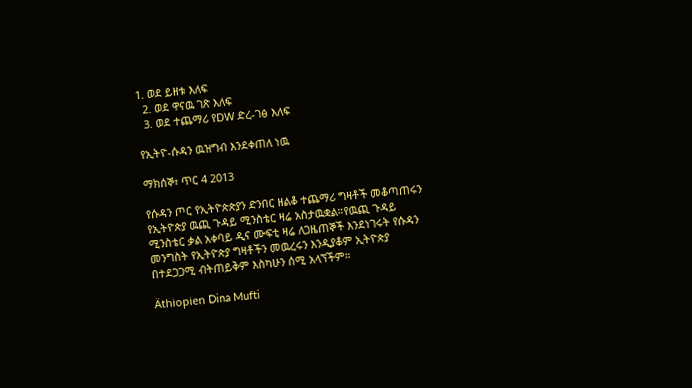1. ወደ ይዘቱ እለፍ
  2. ወደ ዋናዉ ገጽ እለፍ
  3. ወደ ተጨማሪ የDW ድረ-ገፅ እለፍ

የኢትዮ-ሱዳን ዉዝግብ እንደቀጠለ ነዉ

ማክሰኞ፣ ጥር 4 2013

የሱዳን ጦር የኢትዮጵጵያን ድንበር ዘልቆ ተጨማሪ ግዛቶች መቆጣጠሩን የኢትዮጵያ ዉጪ ጉዳይ ሚንስቴር ዛሬ አስታዉቋል።የዉጪ ጉዳይ ሚንስቴር ቃል አቀባይ ዲና ሙፍቲ ዛሬ ለጋዜጠኞች እንደነገሩት የሱዳን መንግስት የኢትዮጵያ ግዛቶችን መዉረሩን እንዲያቆም ኢትዮጵያ በተደጋጋሚ ብትጠይቅም እስካሁን ሰሚ አላኘችም።

Äthiopien Dina Mufti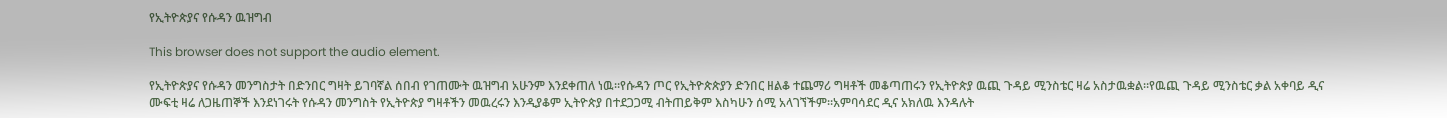የኢትዮጵያና የሱዳን ዉዝግብ

This browser does not support the audio element.

የኢትዮጵያና የሱዳን መንግስታት በድንበር ግዛት ይገባኛል ሰበብ የገጠሙት ዉዝግብ አሁንም እንደቀጠለ ነዉ።የሱዳን ጦር የኢትዮጵጵያን ድንበር ዘልቆ ተጨማሪ ግዛቶች መቆጣጠሩን የኢትዮጵያ ዉጪ ጉዳይ ሚንስቴር ዛሬ አስታዉቋል።የዉጪ ጉዳይ ሚንስቴር ቃል አቀባይ ዲና ሙፍቲ ዛሬ ለጋዜጠኞች እንደነገሩት የሱዳን መንግስት የኢትዮጵያ ግዛቶችን መዉረሩን እንዲያቆም ኢትዮጵያ በተደጋጋሚ ብትጠይቅም እስካሁን ሰሚ አላገኘችም።አምባሳደር ዲና አክለዉ እንዳሉት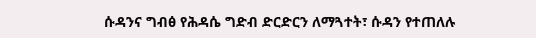ሱዳንና ግብፅ የሕዳሴ ግድብ ድርድርን ለማጓተት፣ ሱዳን የተጠለሉ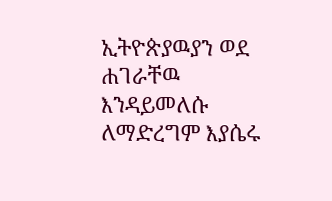ኢትዮጵያዉያን ወደ ሐገራቸዉ እንዳይመለሱ ለማድረግም እያሴሩ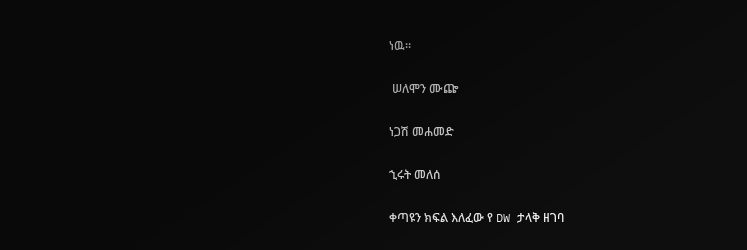ነዉ።

 ሠለሞን ሙጬ

ነጋሽ መሐመድ

ኂሩት መለሰ

ቀጣዩን ክፍል እለፈው የ DW ታላቅ ዘገባ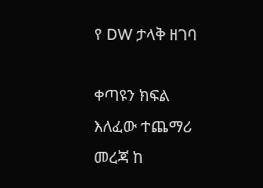የ DW ታላቅ ዘገባ

ቀጣዩን ክፍል እለፈው ተጨማሪ መረጃ ከ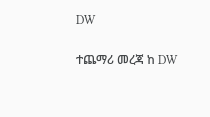DW

ተጨማሪ መረጃ ከ DW